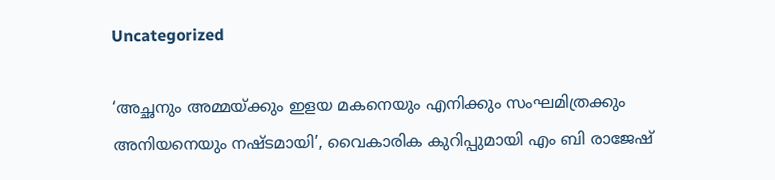Uncategorized

‘അച്ഛനും അമ്മയ്ക്കും ഇളയ മകനെയും എനിക്കും സംഘമിത്രക്കും അനിയനെയും നഷ്ടമായി’, വൈകാരിക കുറിപ്പുമായി എം ബി രാജേഷ്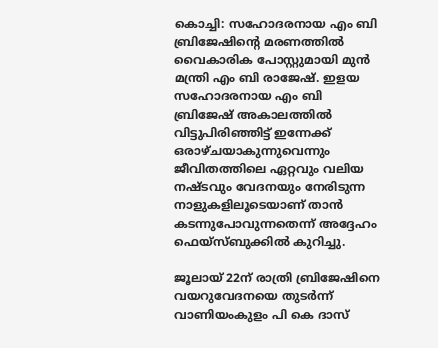കൊച്ചി: സഹോദരനായ എം ബി ബ്രിജേഷിന്റെ മരണത്തില്‍ വൈകാരിക പോസ്റ്റുമായി മുന്‍ മന്ത്രി എം ബി രാജേഷ്. ഇളയ സഹോദരനായ എം ബി ബ്രിജേഷ് അകാലത്തില്‍ വിട്ടുപിരിഞ്ഞിട്ട് ഇന്നേക്ക് ഒരാഴ്ചയാകുന്നുവെന്നും ജീവിതത്തിലെ ഏറ്റവും വലിയ നഷ്ടവും വേദനയും നേരിടുന്ന നാളുകളിലൂടെയാണ് താന്‍ കടന്നുപോവുന്നതെന്ന് അദ്ദേഹം ഫെയ്‌സ്ബുക്കില്‍ കുറിച്ചു.

ജൂലായ് 22ന് രാത്രി ബ്രിജേഷിനെ വയറുവേദനയെ തുടര്‍ന്ന് വാണിയംകുളം പി കെ ദാസ്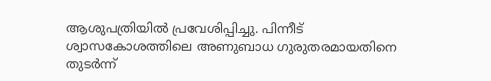ആശുപത്രിയില്‍ പ്രവേശിപ്പിച്ചു. പിന്നീട് ശ്വാസകോശത്തിലെ അണുബാധ ഗുരുതരമായതിനെ തുടര്‍ന്ന്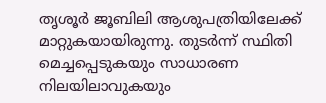തൃശൂര്‍ ജൂബിലി ആശുപത്രിയിലേക്ക് മാറ്റുകയായിരുന്നു. തുടര്‍ന്ന് സ്ഥിതി മെച്ചപ്പെടുകയും സാധാരണ നിലയിലാവുകയും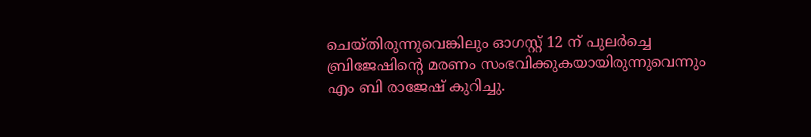ചെയ്തിരുന്നുവെങ്കിലും ഓഗസ്റ്റ് 12 ന് പുലര്‍ച്ചെ ബ്രിജേഷിന്റെ മരണം സംഭവിക്കുകയായിരുന്നുവെന്നും എം ബി രാജേഷ് കുറിച്ചു.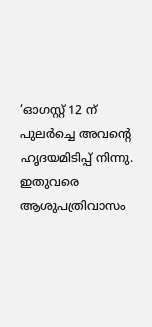‘ഓഗസ്റ്റ് 12 ന് പുലര്‍ച്ചെ അവന്റെ ഹൃദയമിടിപ്പ് നിന്നു. ഇതുവരെ ആശുപത്രിവാസം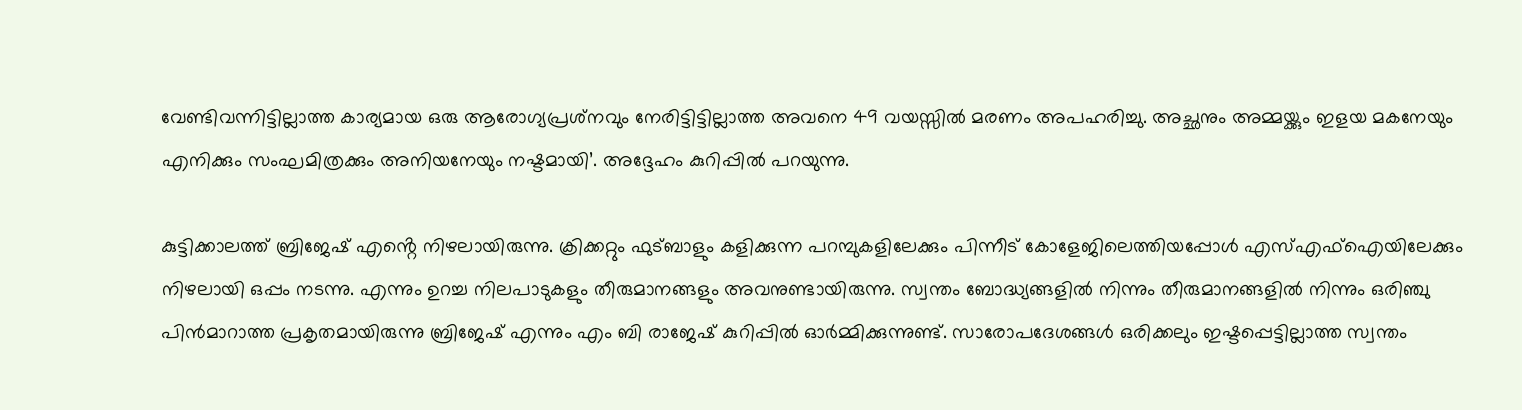വേണ്ടിവന്നിട്ടില്ലാത്ത കാര്യമായ ഒരു ആരോഗ്യപ്രശ്‌നവും നേരിട്ടിട്ടില്ലാത്ത അവനെ 49 വയസ്സില്‍ മരണം അപഹരിച്ചു. അച്ഛനും അമ്മയ്ക്കും ഇളയ മകനേയും എനിക്കും സംഘമിത്രക്കും അനിയനേയും നഷ്ടമായി’. അദ്ദേഹം കുറിപ്പില്‍ പറയുന്നു.

കുട്ടിക്കാലത്ത് ബ്രിജേഷ് എൻ്റെ നിഴലായിരുന്നു. ക്രിക്കറ്റും ഫുട്ബാളും കളിക്കുന്ന പറമ്പുകളിലേക്കും പിന്നീട് കോളേജിലെത്തിയപ്പോള്‍ എസ്എഫ്ഐയിലേക്കും നിഴലായി ഒപ്പം നടന്നു. എന്നും ഉറച്ച നിലപാടുകളും തീരുമാനങ്ങളും അവനുണ്ടായിരുന്നു. സ്വന്തം ബോദ്ധ്യങ്ങളില്‍ നിന്നും തീരുമാനങ്ങളില്‍ നിന്നും ഒരിഞ്ചു പിന്‍മാറാത്ത പ്രകൃതമായിരുന്നു ബ്രിജേഷ് എന്നും എം ബി രാജേഷ് കുറിപ്പിൽ ഓർമ്മിക്കുന്നുണ്ട്. സാരോപദേശങ്ങള്‍ ഒരിക്കലും ഇഷ്ടപ്പെട്ടില്ലാത്ത സ്വന്തം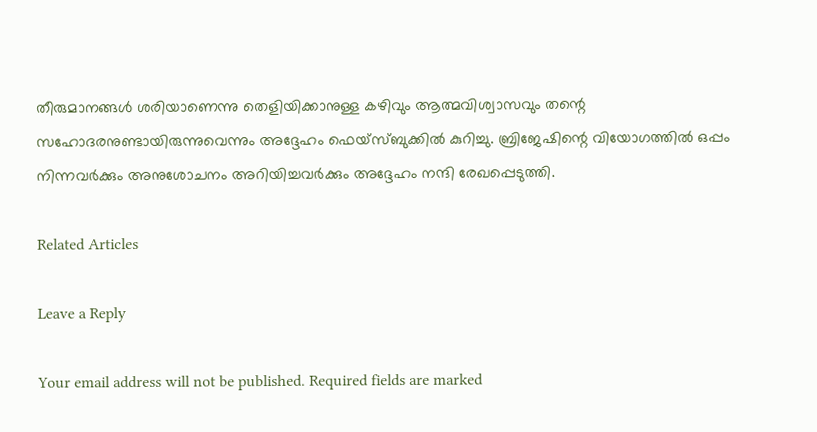തീരുമാനങ്ങള്‍ ശരിയാണെന്നു തെളിയിക്കാനുള്ള കഴിവും ആത്മവിശ്വാസവും തന്റെ സഹോദരനുണ്ടായിരുന്നുവെന്നും അദ്ദേഹം ഫെയ്‌സ്ബുക്കില്‍ കുറിച്ചു. ബ്രിജേഷിന്റെ വിയോഗത്തില്‍ ഒപ്പം നിന്നവര്‍ക്കും അനുശോചനം അറിയിച്ചവര്‍ക്കും അദ്ദേഹം നന്ദി രേഖപ്പെടുത്തി.

Related Articles

Leave a Reply

Your email address will not be published. Required fields are marked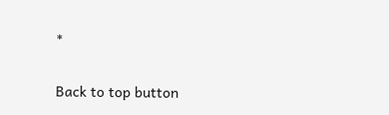*

Back to top button